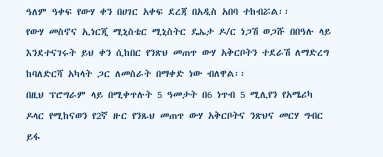ዓለም ዓቀፍ የውሃ ቀን በሀገር አቀፍ ደረጃ በአዲስ አበባ ተከብሯል፡፡
የውሃ መስኖና ኢነርጂ ሚኒስቴር ሚኒስትር ዴኤታ ዶ/ር ነጋሽ ወጋሹ በበዓሉ ላይ እንደተናገሩት ይህ ቀን ሲከበር የንጽህ መጠጥ ውሃ አቅርቦትን ተደራሽ ለማድረግ ከባለድርሻ አካላት ጋር ለመስራት በማቀድ ነው ብለዋል፡፡
በዚህ ፕሮግራም ላይ በሚቀጥሉት 5 ዓመታት በ6 ነጥብ 5 ሚሊየን የአሜሪካ ዶላር የሚከናወን የ2ኛ ዙር የንጹህ መጠጥ ውሃ አቅርቦትና ንጽህና መርሃ ግብር ይፋ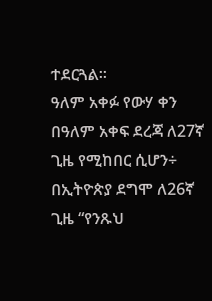ተደርጓል፡፡
ዓለም አቀፉ የውሃ ቀን በዓለም አቀፍ ደረጃ ለ27ኛ ጊዜ የሚከበር ሲሆን÷ በኢትዮጵያ ደግሞ ለ26ኛ ጊዜ “የንጹህ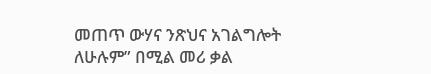መጠጥ ውሃና ንጽህና አገልግሎት ለሁሉም” በሚል መሪ ቃል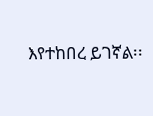እየተከበረ ይገኛል፡፡